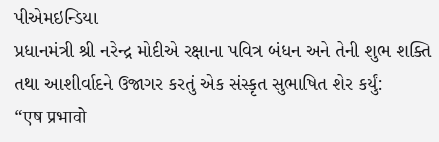પીએમઇન્ડિયા
પ્રધાનમંત્રી શ્રી નરેન્દ્ર મોદીએ રક્ષાના પવિત્ર બંધન અને તેની શુભ શક્તિ તથા આશીર્વાદને ઉજાગર કરતું એક સંસ્કૃત સુભાષિત શેર કર્યું:
“एष प्रभावो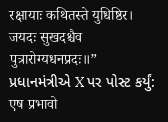रक्षायाः कथितस्ते युधिष्ठिर।
जयदः सुखदश्चैव पुत्रारोग्यधनप्रदः॥”
પ્રધાનમંત્રીએ X પર પોસ્ટ કર્યું:
एष प्रभावो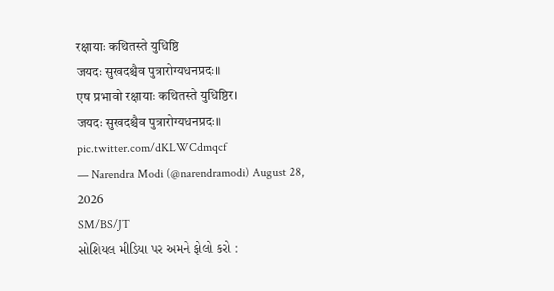रक्षायाः कथितस्ते युधिष्ठि
जयदः सुखदश्चैव पुत्रारोग्यधनप्रदः॥
एष प्रभावो रक्षायाः कथितस्ते युधिष्ठिर।
जयदः सुखदश्चैव पुत्रारोग्यधनप्रदः॥ pic.twitter.com/dKLWCdmqcf
— Narendra Modi (@narendramodi) August 28, 2026
SM/BS/JT
સોશિયલ મીડિયા પર અમને ફોલો કરો :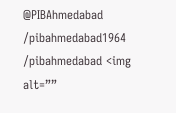@PIBAhmedabad
/pibahmedabad1964
/pibahmedabad <img alt=””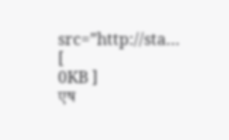src=”http://sta… [
0KB ]
एष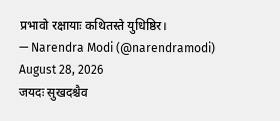प्रभावो रक्षायाः कथितस्ते युधिष्ठिर।
— Narendra Modi (@narendramodi) August 28, 2026
जयदः सुखदश्चैव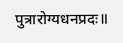पुत्रारोग्यधनप्रदः॥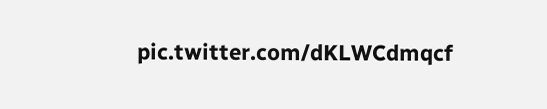pic.twitter.com/dKLWCdmqcf